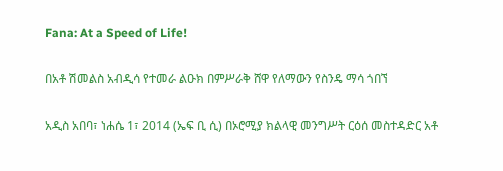Fana: At a Speed of Life!

በአቶ ሽመልስ አብዲሳ የተመራ ልዑክ በምሥራቅ ሸዋ የለማውን የስንዴ ማሳ ጎበኘ

አዲስ አበባ፣ ነሐሴ 1፣ 2014 (ኤፍ ቢ ሲ) በኦሮሚያ ክልላዊ መንግሥት ርዕሰ መስተዳድር አቶ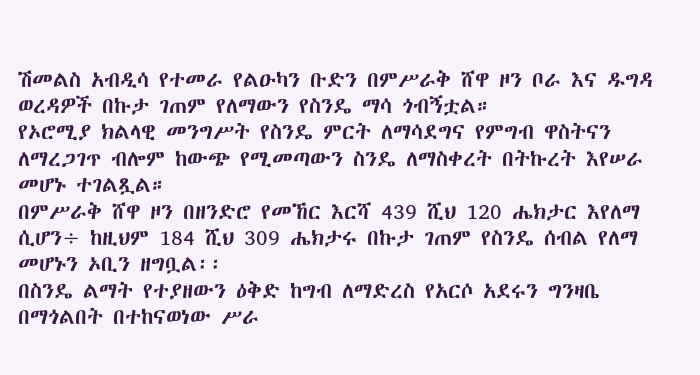ሽመልስ አብዲሳ የተመራ የልዑካን ቡድን በምሥራቅ ሸዋ ዞን ቦራ እና ዱግዳ ወረዳዎች በኩታ ገጠም የለማውን የስንዴ ማሳ ጎብኝቷል።
የኦሮሚያ ክልላዊ መንግሥት የስንዴ ምርት ለማሳደግና የምግብ ዋስትናን ለማረጋገጥ ብሎም ከውጭ የሚመጣውን ስንዴ ለማስቀረት በትኩረት እየሠራ መሆኑ ተገልጿል።
በምሥራቅ ሸዋ ዞን በዘንድሮ የመኸር እርሻ 439 ሺህ 120 ሔክታር እየለማ ሲሆን÷ ከዚህም 184 ሺህ 309 ሔክታሩ በኩታ ገጠም የስንዴ ሰብል የለማ መሆኑን ኦቢን ዘግቧል፡፡
በስንዴ ልማት የተያዘውን ዕቅድ ከግብ ለማድረስ የአርሶ አደሩን ግንዛቤ በማጎልበት በተከናወነው ሥራ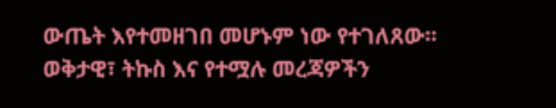ውጤት እየተመዘገበ መሆኑም ነው የተገለጸው፡፡
ወቅታዊ፣ ትኩስ እና የተሟሉ መረጃዎችን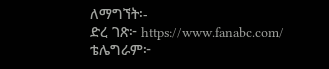ለማግኘት፡-
ድረ ገጽ፦ https://www.fanabc.com/
ቴሌግራም፦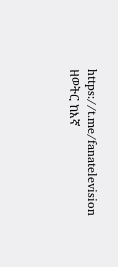https://t.me/fanatelevision
ዘወትር ከእኛ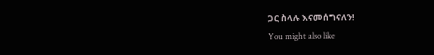ጋር ስላሉ እናመሰግናለን!
You might also like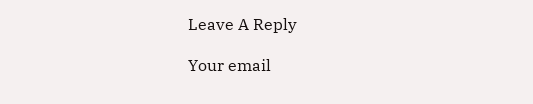Leave A Reply

Your email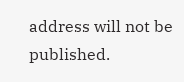address will not be published.